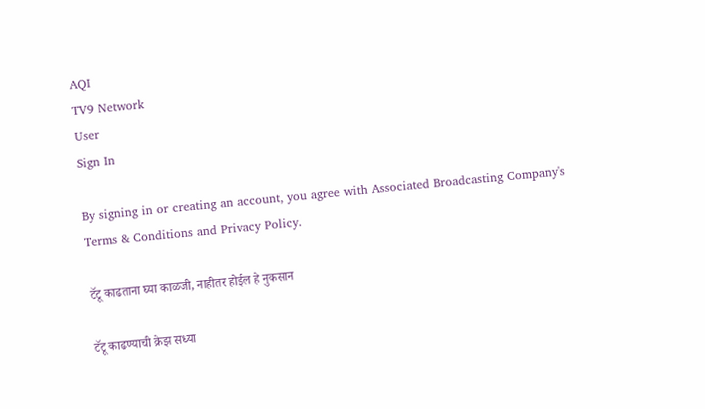AQI
TV9 Network
User
Sign In

By signing in or creating an account, you agree with Associated Broadcasting Company's Terms & Conditions and Privacy Policy.

टॅटू काढताना घ्या काळजी, नाहीतर होईल हे नुकसान

टॅटू काढण्याची क्रेझ सध्या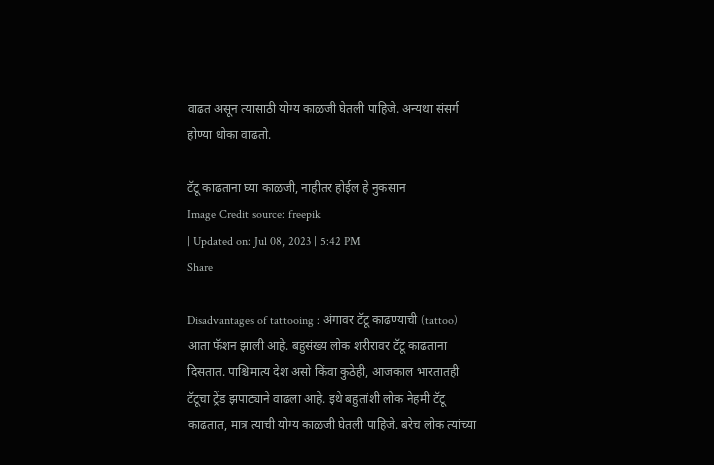वाढत असून त्यासाठी योग्य काळजी घेतली पाहिजे. अन्यथा संसर्ग होण्या धोका वाढतो.

टॅटू काढताना घ्या काळजी, नाहीतर होईल हे नुकसान
Image Credit source: freepik
| Updated on: Jul 08, 2023 | 5:42 PM
Share

Disadvantages of tattooing : अंगावर टॅटू काढण्याची (tattoo) आता फॅशन झाली आहे. बहुसंख्य लोक शरीरावर टॅटू काढताना दिसतात. पाश्चिमात्य देश असो किंवा कुठेही, आजकाल भारतातही टॅटूचा ट्रेंड झपाट्याने वाढला आहे. इथे बहुतांशी लोक नेहमी टॅटू काढतात, मात्र त्याची योग्य काळजी घेतली पाहिजे. बरेच लोक त्यांच्या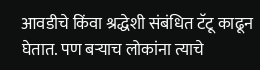आवडीचे किंवा श्रद्धेशी संबंधित टॅटू काढून घेतात. पण बऱ्याच लोकांना त्याचे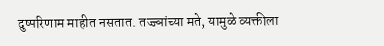दुष्परिणाम माहीत नसतात. तज्ज्ञांच्या मते, यामुळे व्यक्तीला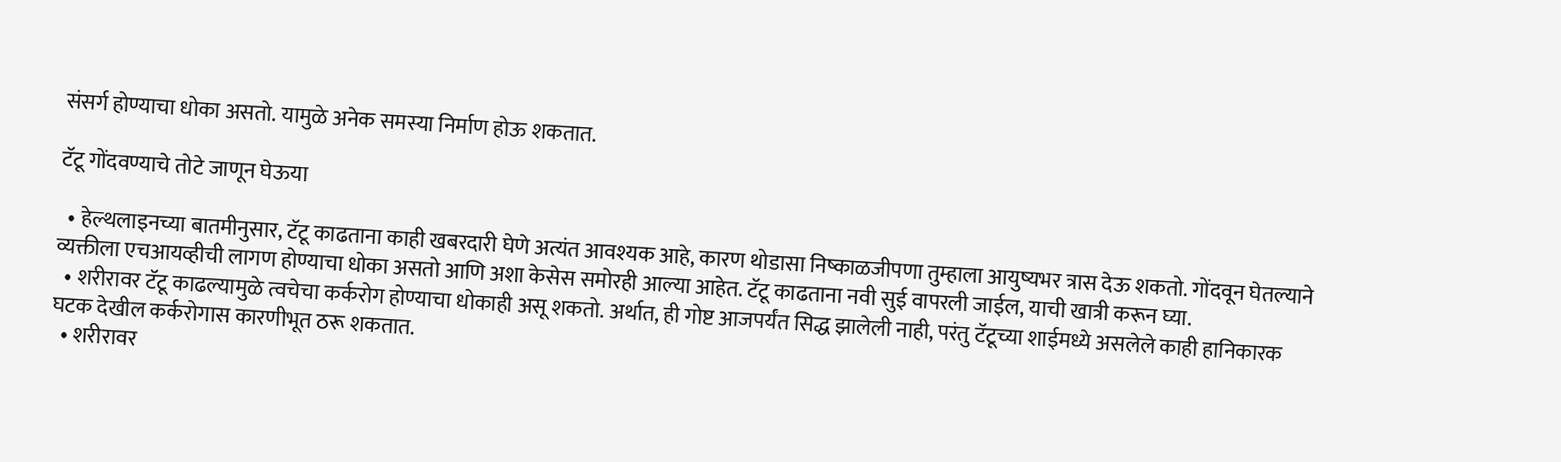संसर्ग होण्याचा धोका असतो. यामुळे अनेक समस्या निर्माण होऊ शकतात.

टॅटू गोंदवण्याचे तोटे जाणून घेऊया

  • हेल्थलाइनच्या बातमीनुसार, टॅटू काढताना काही खबरदारी घेणे अत्यंत आवश्यक आहे, कारण थोडासा निष्काळजीपणा तुम्हाला आयुष्यभर त्रास देऊ शकतो. गोंदवून घेतल्याने व्यक्तीला एचआयव्हीची लागण होण्याचा धोका असतो आणि अशा केसेस समोरही आल्या आहेत. टॅटू काढताना नवी सुई वापरली जाईल, याची खात्री करून घ्या.
  • शरीरावर टॅटू काढल्यामुळे त्वचेचा कर्करोग होण्याचा धोकाही असू शकतो. अर्थात, ही गोष्ट आजपर्यंत सिद्ध झालेली नाही, परंतु टॅटूच्या शाईमध्ये असलेले काही हानिकारक घटक देखील कर्करोगास कारणीभूत ठरू शकतात.
  • शरीरावर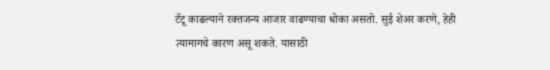टॅटू काढल्याने रक्तजन्य आजार वाढण्याचा धोका असतो. सुई शेअर करणे, हेही त्यामागचे कारण असू शकते. यासाठी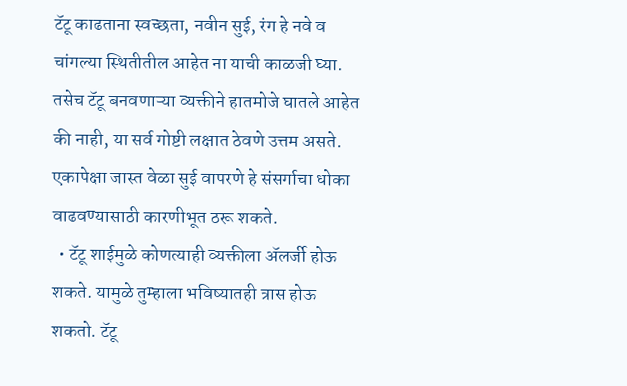टॅटू काढताना स्वच्छता, नवीन सुई, रंग हे नवे व चांगल्या स्थितीतील आहेत ना याची काळजी घ्या. तसेच टॅटू बनवणाऱ्या व्यक्तीने हातमोजे घातले आहेत की नाही, या सर्व गोष्टी लक्षात ठेवणे उत्तम असते. एकापेक्षा जास्त वेळा सुई वापरणे हे संसर्गाचा धोका वाढवण्यासाठी कारणीभूत ठरू शकते.
  • टॅटू शाईमुळे कोणत्याही व्यक्तीला ॲलर्जी होऊ शकते. यामुळे तुम्हाला भविष्यातही त्रास होऊ शकतो. टॅटू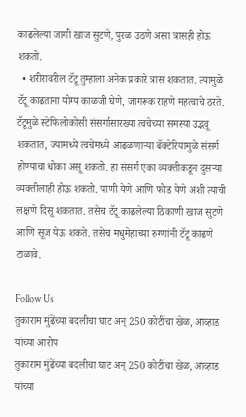काढलेल्या जागी खाज सुटणे, पुरळ उठणे असा त्रासही होऊ शकतो.
  • शरीरावरील टॅटू तुम्हाला अनेक प्रकारे त्रास शकतात. त्यामुळे टॅटू काढताना योग्य काळजी घेणे, जागरूक राहणे महत्वाचे ठरते. टॅटूमुळे स्टेफिलोकोसी संसर्गासारख्या त्वचेच्या समस्या उद्भवू शकतात, ज्यामध्ये त्वचेमध्ये आढळणाऱ्या बॅक्टेरियामुळे संसर्ग होण्याचा धोका असू शकतो. हा संसर्ग एका व्यक्तीकडून दुसऱ्या व्यक्तीलाही होऊ शकतो. पाणी येणे आणि फोड येणे अशी त्याची लक्षणे दिसू शकतात. तसेच टॅटू काढलेल्या ठिकाणी खाज सुटणे आणि सूज येऊ शकते. तसेच मधुमेहाच्या रुग्णांनी टॅटू काढणे टाळावे.

Follow Us
तुकाराम मुंढेंच्या बदलीचा घाट अन् 250 कोटींचा खेळ, आव्हाड यांच्या आरोप
तुकाराम मुंढेंच्या बदलीचा घाट अन् 250 कोटींचा खेळ, आव्हाड यांच्या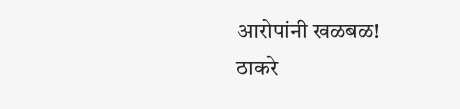आरोपांनी खळबळ!
ठाकरे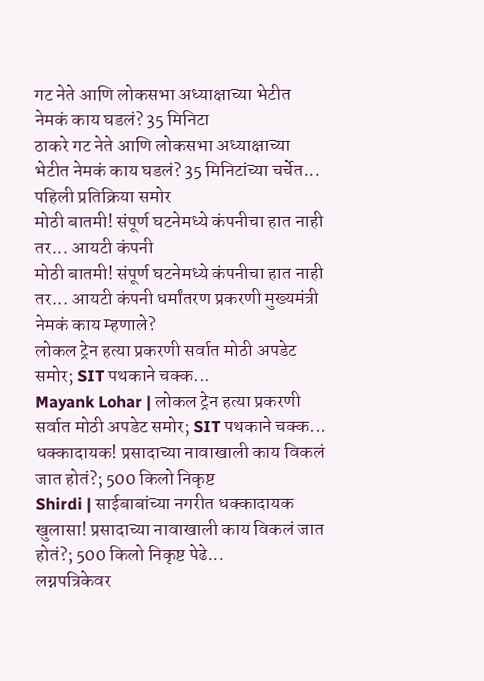गट नेते आणि लोकसभा अध्याक्षाच्या भेटीत नेमकं काय घडलं? 35 मिनिटा
ठाकरे गट नेते आणि लोकसभा अध्याक्षाच्या भेटीत नेमकं काय घडलं? 35 मिनिटांच्या चर्चेत... पहिली प्रतिक्रिया समोर
मोठी बातमी! संपूर्ण घटनेमध्ये कंपनीचा हात नाही तर... आयटी कंपनी
मोठी बातमी! संपूर्ण घटनेमध्ये कंपनीचा हात नाही तर... आयटी कंपनी धर्मांतरण प्रकरणी मुख्यमंत्री नेमकं काय म्हणाले?
लोकल ट्रेन हत्या प्रकरणी सर्वात मोठी अपडेट समोर; SIT पथकाने चक्क...
Mayank Lohar | लोकल ट्रेन हत्या प्रकरणी सर्वात मोठी अपडेट समोर; SIT पथकाने चक्क...
धक्कादायक! प्रसादाच्या नावाखाली काय विकलं जात होतं?; 500 किलो निकृष्ट
Shirdi | साईबाबांच्या नगरीत धक्कादायक खुलासा! प्रसादाच्या नावाखाली काय विकलं जात होतं?; 500 किलो निकृष्ट पेढे...
लग्नपत्रिकेवर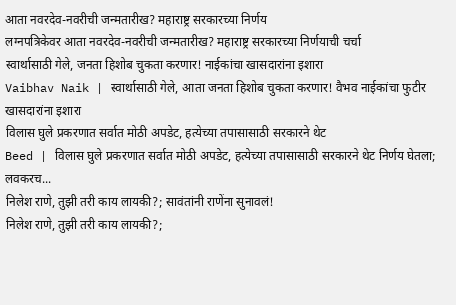आता नवरदेव-नवरीची जन्मतारीख? महाराष्ट्र सरकारच्या निर्णय
लग्नपत्रिकेवर आता नवरदेव-नवरीची जन्मतारीख? महाराष्ट्र सरकारच्या निर्णयाची चर्चा
स्वार्थासाठी गेले, जनता हिशोब चुकता करणार! नाईकांचा खासदारांना इशारा
Vaibhav Naik | स्वार्थासाठी गेले, आता जनता हिशोब चुकता करणार! वैभव नाईकांचा फुटीर खासदारांना इशारा
विलास घुले प्रकरणात सर्वात मोठी अपडेट, हत्येच्या तपासासाठी सरकारने थेट
Beed | विलास घुले प्रकरणात सर्वात मोठी अपडेट, हत्येच्या तपासासाठी सरकारने थेट निर्णय घेतला; लवकरच...
निलेश राणे, तुझी तरी काय लायकी?; सावंतांनी राणेंना सुनावलं!
निलेश राणे, तुझी तरी काय लायकी?;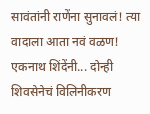सावंतांनी राणेंना सुनावलं! त्या वादाला आता नवं वळण!
एकनाथ शिंदेंनी... दोन्ही शिवसेनेचं विलिनीकरण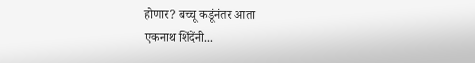होणार? बच्चू कडूंनंतर आता
एकनाथ शिंदेंनी...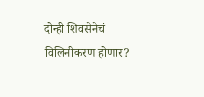दोन्ही शिवसेनेचं विलिनीकरण होणार?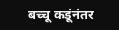बच्चू कडूंनंतर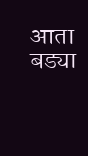आता बड्या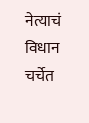नेत्याचं विधान चर्चेत